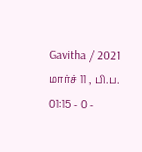Gavitha / 2021 மார்ச் 11 , பி.ப. 01:15 - 0 -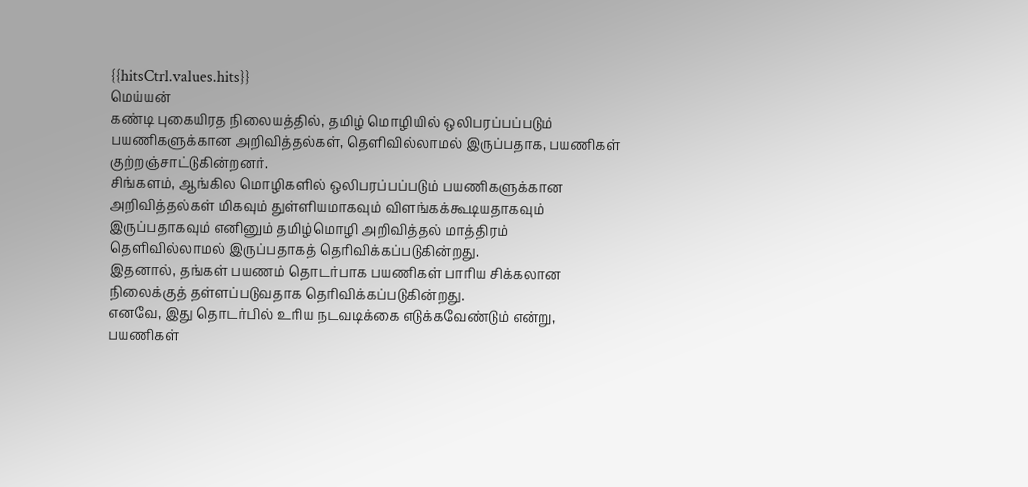{{hitsCtrl.values.hits}}
மெய்யன்
கண்டி புகையிரத நிலையத்தில், தமிழ் மொழியில் ஒலிபரப்பப்படும் பயணிகளுக்கான அறிவித்தல்கள், தெளிவில்லாமல் இருப்பதாக, பயணிகள் குற்றஞ்சாட்டுகின்றனர்.
சிங்களம், ஆங்கில மொழிகளில் ஒலிபரப்பப்படும் பயணிகளுக்கான அறிவித்தல்கள் மிகவும் துள்ளியமாகவும் விளங்கக்கூடியதாகவும் இருப்பதாகவும் எனினும் தமிழ்மொழி அறிவித்தல் மாத்திரம் தெளிவில்லாமல் இருப்பதாகத் தெரிவிக்கப்படுகின்றது.
இதனால், தங்கள் பயணம் தொடர்பாக பயணிகள் பாரிய சிக்கலான நிலைக்குத் தள்ளப்படுவதாக தெரிவிக்கப்படுகின்றது.
எனவே, இது தொடர்பில் உரிய நடவடிக்கை எடுக்கவேண்டும் என்று, பயணிகள்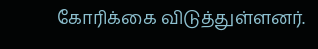கோரிக்கை விடுத்துள்ளனர்.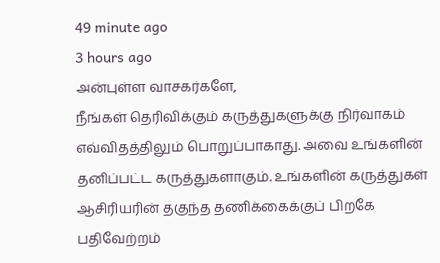49 minute ago
3 hours ago
அன்புள்ள வாசகர்களே,
நீங்கள் தெரிவிக்கும் கருத்துகளுக்கு நிர்வாகம் எவ்விதத்திலும் பொறுப்பாகாது. அவை உங்களின் தனிப்பட்ட கருத்துகளாகும். உங்களின் கருத்துகள் ஆசிரியரின் தகுந்த தணிக்கைக்குப் பிறகே பதிவேற்றம்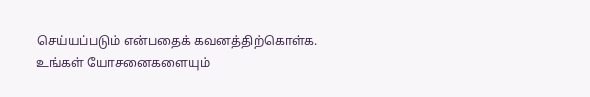செய்யப்படும் என்பதைக் கவனத்திற்கொள்க. உங்கள் யோசனைகளையும்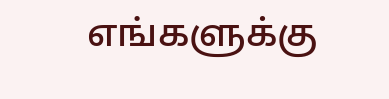எங்களுக்கு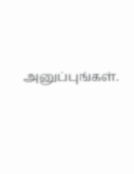அனுப்புங்கள்.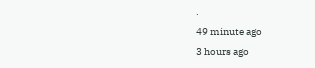.
49 minute ago
3 hours ago